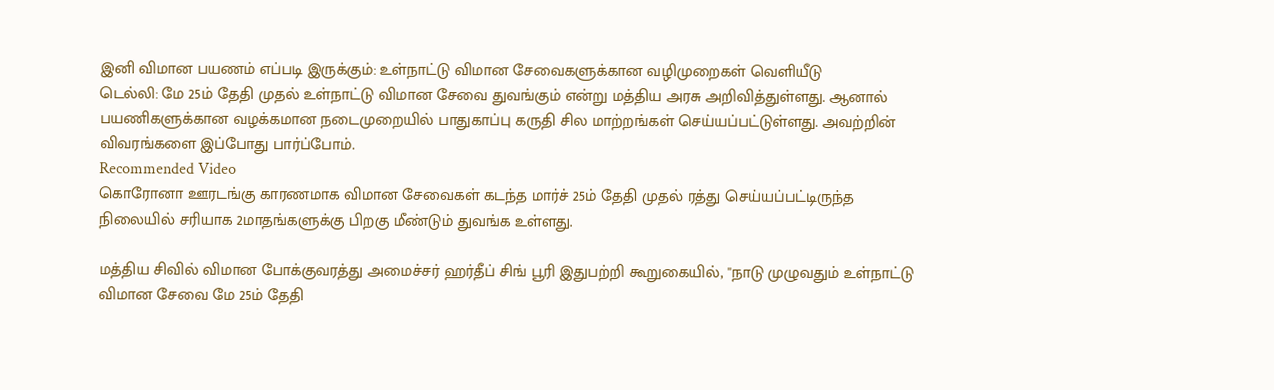இனி விமான பயணம் எப்படி இருக்கும்: உள்நாட்டு விமான சேவைகளுக்கான வழிமுறைகள் வெளியீடு
டெல்லி: மே 25ம் தேதி முதல் உள்நாட்டு விமான சேவை துவங்கும் என்று மத்திய அரசு அறிவித்துள்ளது. ஆனால் பயணிகளுக்கான வழக்கமான நடைமுறையில் பாதுகாப்பு கருதி சில மாற்றங்கள் செய்யப்பட்டுள்ளது. அவற்றின் விவரங்களை இப்போது பார்ப்போம்.
Recommended Video
கொரோனா ஊரடங்கு காரணமாக விமான சேவைகள் கடந்த மார்ச் 25ம் தேதி முதல் ரத்து செய்யப்பட்டிருந்த நிலையில் சரியாக 2மாதங்களுக்கு பிறகு மீண்டும் துவங்க உள்ளது.

மத்திய சிவில் விமான போக்குவரத்து அமைச்சர் ஹர்தீப் சிங் பூரி இதுபற்றி கூறுகையில், ''நாடு முழுவதும் உள்நாட்டு விமான சேவை மே 25ம் தேதி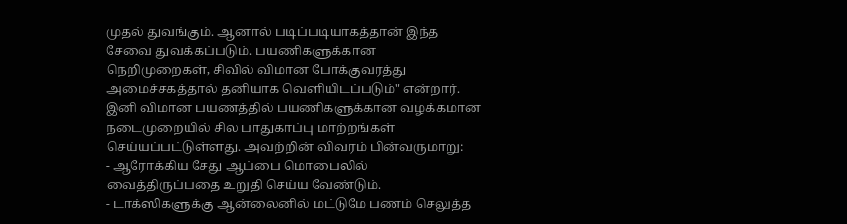முதல் துவங்கும். ஆனால் படிப்படியாகத்தான் இந்த சேவை துவக்கப்படும். பயணிகளுக்கான நெறிமுறைகள், சிவில் விமான போக்குவரத்து அமைச்சகத்தால் தனியாக வெளியிடப்படும்" என்றார்.
இனி விமான பயணத்தில் பயணிகளுக்கான வழக்கமான நடைமுறையில் சில பாதுகாப்பு மாற்றங்கள் செய்யப்பட்டுள்ளது. அவற்றின் விவரம் பின்வருமாறு:
- ஆரோக்கிய சேது ஆப்பை மொபைலில் வைத்திருப்பதை உறுதி செய்ய வேண்டும்.
- டாக்ஸிகளுக்கு ஆன்லைனில் மட்டுமே பணம் செலுத்த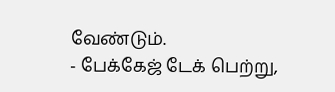வேண்டும்.
- பேக்கேஜ் டேக் பெற்று,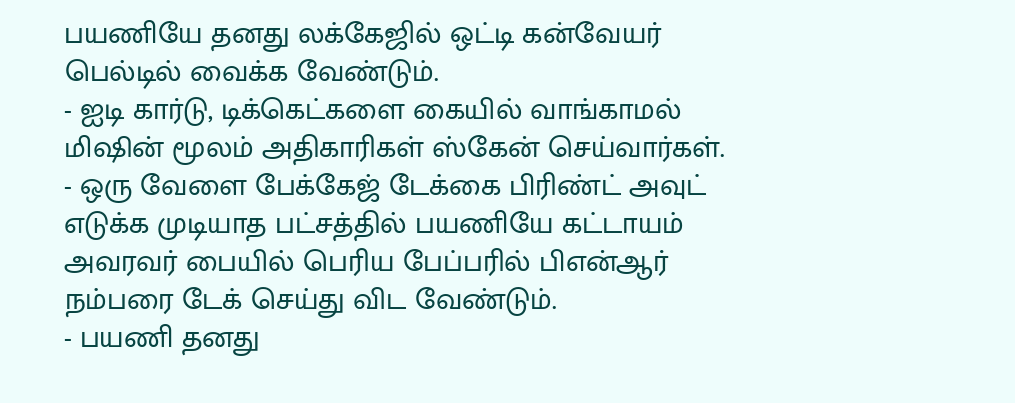பயணியே தனது லக்கேஜில் ஒட்டி கன்வேயர் பெல்டில் வைக்க வேண்டும்.
- ஐடி கார்டு, டிக்கெட்களை கையில் வாங்காமல் மிஷின் மூலம் அதிகாரிகள் ஸ்கேன் செய்வார்கள்.
- ஒரு வேளை பேக்கேஜ் டேக்கை பிரிண்ட் அவுட் எடுக்க முடியாத பட்சத்தில் பயணியே கட்டாயம் அவரவர் பையில் பெரிய பேப்பரில் பிஎன்ஆர் நம்பரை டேக் செய்து விட வேண்டும்.
- பயணி தனது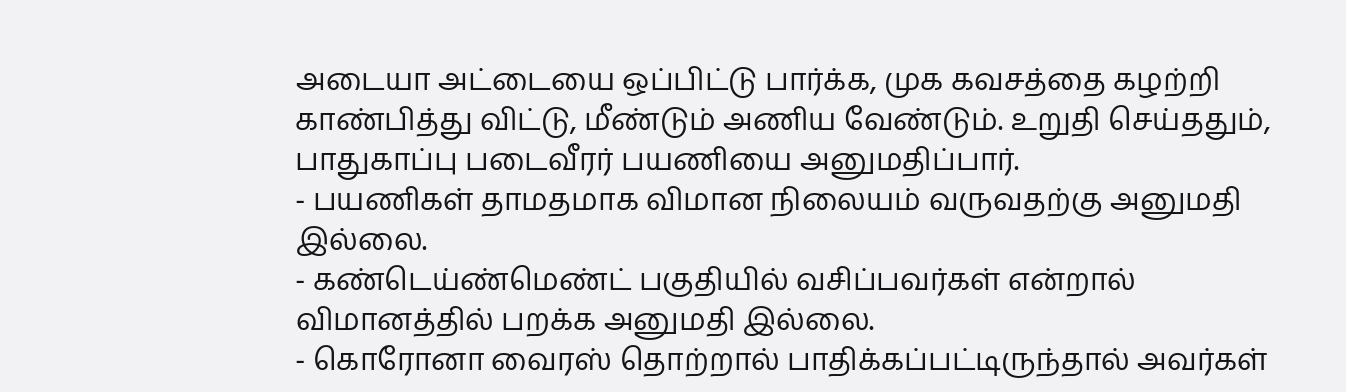அடையா அட்டையை ஒப்பிட்டு பார்க்க, முக கவசத்தை கழற்றி காண்பித்து விட்டு, மீண்டும் அணிய வேண்டும். உறுதி செய்ததும், பாதுகாப்பு படைவீரர் பயணியை அனுமதிப்பார்.
- பயணிகள் தாமதமாக விமான நிலையம் வருவதற்கு அனுமதி இல்லை.
- கண்டெய்ண்மெண்ட் பகுதியில் வசிப்பவர்கள் என்றால் விமானத்தில் பறக்க அனுமதி இல்லை.
- கொரோனா வைரஸ் தொற்றால் பாதிக்கப்பட்டிருந்தால் அவர்கள்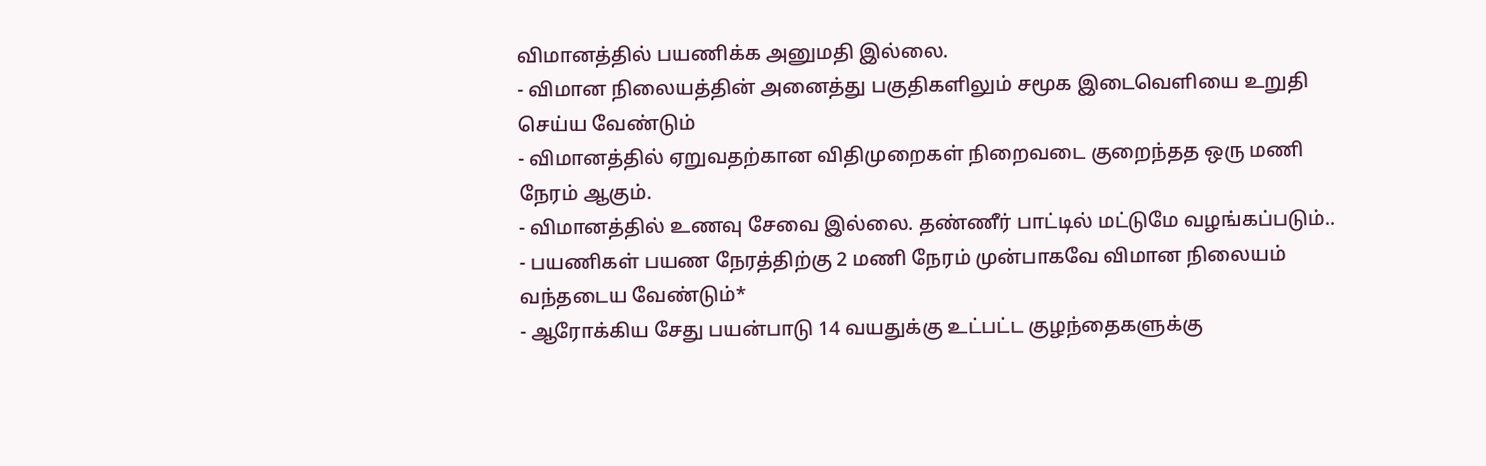விமானத்தில் பயணிக்க அனுமதி இல்லை.
- விமான நிலையத்தின் அனைத்து பகுதிகளிலும் சமூக இடைவெளியை உறுதி செய்ய வேண்டும்
- விமானத்தில் ஏறுவதற்கான விதிமுறைகள் நிறைவடை குறைந்தத ஒரு மணி நேரம் ஆகும்.
- விமானத்தில் உணவு சேவை இல்லை. தண்ணீர் பாட்டில் மட்டுமே வழங்கப்படும்..
- பயணிகள் பயண நேரத்திற்கு 2 மணி நேரம் முன்பாகவே விமான நிலையம் வந்தடைய வேண்டும்*
- ஆரோக்கிய சேது பயன்பாடு 14 வயதுக்கு உட்பட்ட குழந்தைகளுக்கு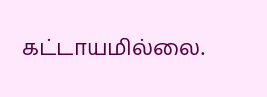கட்டாயமில்லை.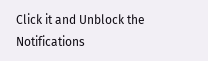Click it and Unblock the Notifications